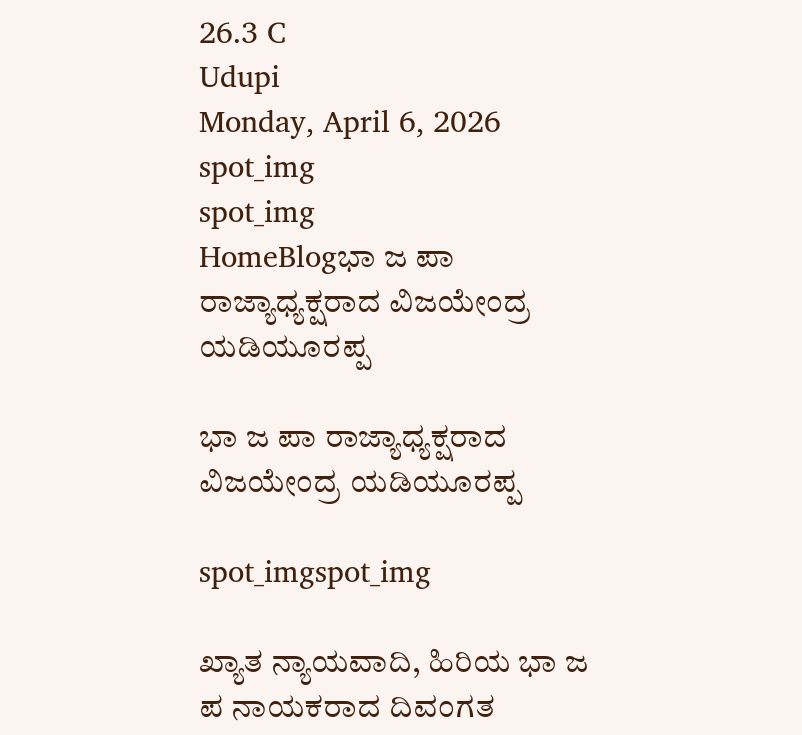26.3 C
Udupi
Monday, April 6, 2026
spot_img
spot_img
HomeBlogಭಾ ಜ ಪಾ ರಾಜ್ಯಾಧ್ಯಕ್ಷರಾದ ವಿಜಯೇಂದ್ರ ಯಡಿಯೂರಪ್ಪ

ಭಾ ಜ ಪಾ ರಾಜ್ಯಾಧ್ಯಕ್ಷರಾದ ವಿಜಯೇಂದ್ರ ಯಡಿಯೂರಪ್ಪ

spot_imgspot_img

ಖ್ಯಾತ ನ್ಯಾಯವಾದಿ, ಹಿರಿಯ ಭಾ ಜ ಪ ನಾಯಕರಾದ ದಿವಂಗತ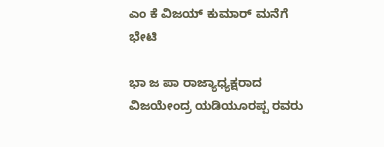ಎಂ ಕೆ ವಿಜಯ್ ಕುಮಾರ್ ಮನೆಗೆ ಭೇಟಿ

ಭಾ ಜ ಪಾ ರಾಜ್ಯಾಧ್ಯಕ್ಷರಾದ ವಿಜಯೇಂದ್ರ ಯಡಿಯೂರಪ್ಪ ರವರು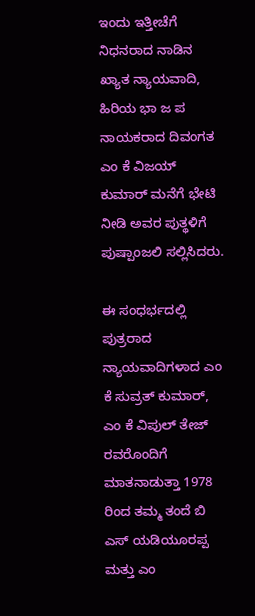ಇಂದು ಇತ್ತೀಚೆಗೆ ನಿಧನರಾದ ನಾಡಿನ ಖ್ಯಾತ ನ್ಯಾಯವಾದಿ, ಹಿರಿಯ ಭಾ ಜ ಪ ನಾಯಕರಾದ ದಿವಂಗತ ಎಂ ಕೆ ವಿಜಯ್ ಕುಮಾರ್ ಮನೆಗೆ ಭೇಟಿ ನೀಡಿ ಅವರ ಪುತ್ಥಳಿಗೆ ಪುಷ್ಪಾಂಜಲಿ ಸಲ್ಲಿಸಿದರು.

ಈ ಸಂಧರ್ಭದಲ್ಲಿ ಪುತ್ರರಾದ ನ್ಯಾಯವಾದಿಗಳಾದ ಎಂ ಕೆ ಸುವ್ರತ್ ಕುಮಾರ್, ಎಂ ಕೆ ವಿಪುಲ್ ತೇಜ್ ರವರೊಂದಿಗೆ ಮಾತನಾಡುತ್ತಾ 1978 ರಿಂದ ತಮ್ಮ ತಂದೆ ಬಿ ಎಸ್ ಯಡಿಯೂರಪ್ಪ ಮತ್ತು ಎಂ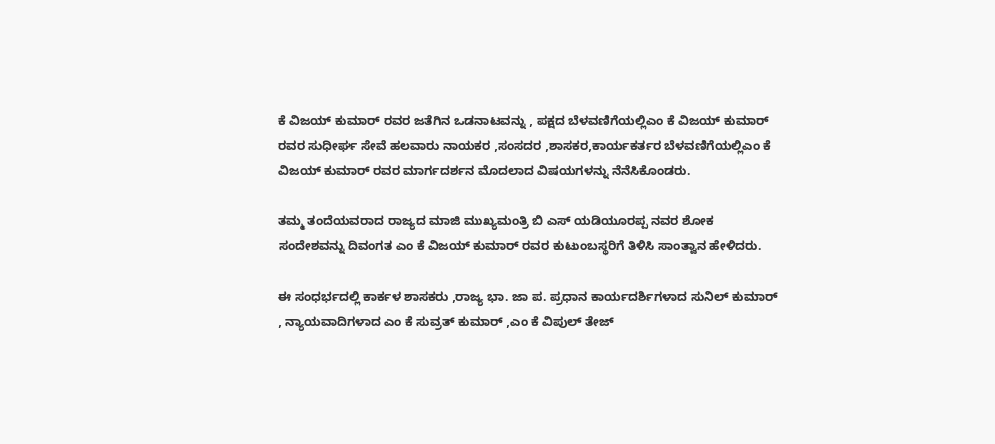ಕೆ ವಿಜಯ್ ಕುಮಾರ್ ರವರ ಜತೆಗಿನ ಒಡನಾಟವನ್ನು , ಪಕ್ಷದ ಬೆಳವಣಿಗೆಯಲ್ಲಿಎಂ ಕೆ ವಿಜಯ್ ಕುಮಾರ್ ರವರ ಸುಧೀರ್ಘ ಸೇವೆ ಹಲವಾರು ನಾಯಕರ ,ಸಂಸದರ ,ಶಾಸಕರ,ಕಾರ್ಯಕರ್ತರ ಬೆಳವಣಿಗೆಯಲ್ಲಿಎಂ ಕೆ ವಿಜಯ್ ಕುಮಾರ್ ರವರ ಮಾರ್ಗದರ್ಶನ ಮೊದಲಾದ ವಿಷಯಗಳನ್ನು ನೆನೆಸಿಕೊಂಡರು.

ತಮ್ಮ ತಂದೆಯವರಾದ ರಾಜ್ಯದ ಮಾಜಿ ಮುಖ್ಯಮಂತ್ರಿ ಬಿ ಎಸ್ ಯಡಿಯೂರಪ್ಪ ನವರ ಶೋಕ ಸಂದೇಶವನ್ನು ದಿವಂಗತ ಎಂ ಕೆ ವಿಜಯ್ ಕುಮಾರ್ ರವರ ಕುಟುಂಬಸ್ಥರಿಗೆ ತಿಳಿಸಿ ಸಾಂತ್ವಾನ ಹೇಳಿದರು.

ಈ ಸಂಧರ್ಭದಲ್ಲಿ ಕಾರ್ಕಳ ಶಾಸಕರು ,ರಾಜ್ಯ ಭಾ. ಜಾ ಪ. ಪ್ರಧಾನ ಕಾರ್ಯದರ್ಶಿಗಳಾದ ಸುನಿಲ್ ಕುಮಾರ್ , ನ್ಯಾಯವಾದಿಗಳಾದ ಎಂ ಕೆ ಸುವ್ರತ್ ಕುಮಾರ್ ,ಎಂ ಕೆ ವಿಪುಲ್ ತೇಜ್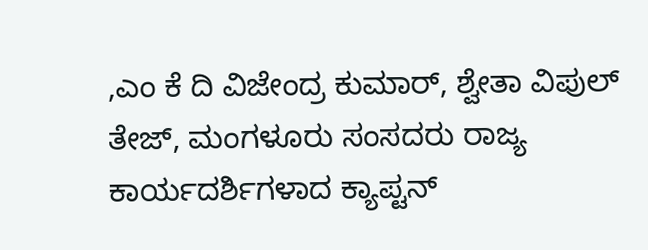,ಎಂ ಕೆ ದಿ ವಿಜೇಂದ್ರ ಕುಮಾರ್, ಶ್ವೇತಾ ವಿಪುಲ್ ತೇಜ್, ಮಂಗಳೂರು ಸಂಸದರು ರಾಜ್ಯ ಕಾರ್ಯದರ್ಶಿಗಳಾದ ಕ್ಯಾಪ್ಟನ್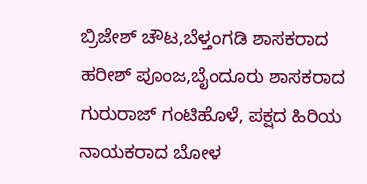ಬ್ರಿಜೇಶ್ ಚೌಟ,ಬೆಳ್ತಂಗಡಿ ಶಾಸಕರಾದ ಹರೀಶ್ ಪೂಂಜ,ಬೈಂದೂರು ಶಾಸಕರಾದ ಗುರುರಾಜ್ ಗಂಟಿಹೊಳೆ, ಪಕ್ಷದ ಹಿರಿಯ ನಾಯಕರಾದ ಬೋಳ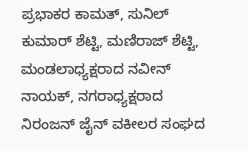ಪ್ರಭಾಕರ ಕಾಮತ್, ಸುನಿಲ್ ಕುಮಾರ್ ಶೆಟ್ಟಿ, ಮಣಿರಾಜ್ ಶೆಟ್ಟಿ, ಮಂಡಲಾಧ್ಯಕ್ಷರಾದ ನವೀನ್ ನಾಯಕ್, ನಗರಾಧ್ಯಕ್ಷರಾದ ನಿರಂಜನ್ ಜೈನ್ ವಕೀಲರ ಸಂಘದ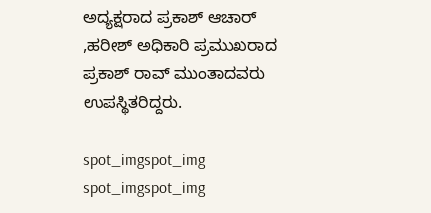ಅದ್ಯಕ್ಷರಾದ ಪ್ರಕಾಶ್ ಆಚಾರ್ ,ಹರೀಶ್ ಅಧಿಕಾರಿ ಪ್ರಮುಖರಾದ ಪ್ರಕಾಶ್ ರಾವ್ ಮುಂತಾದವರು ಉಪಸ್ಥಿತರಿದ್ದರು.

spot_imgspot_img
spot_imgspot_img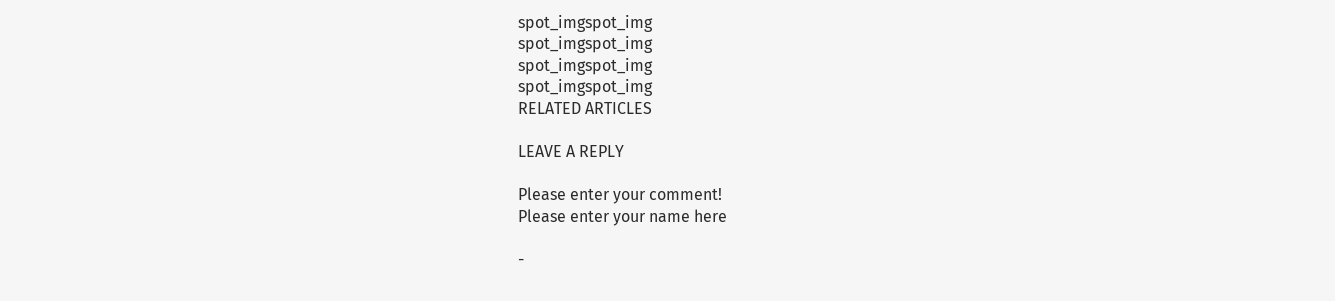spot_imgspot_img
spot_imgspot_img
spot_imgspot_img
spot_imgspot_img
RELATED ARTICLES

LEAVE A REPLY

Please enter your comment!
Please enter your name here

-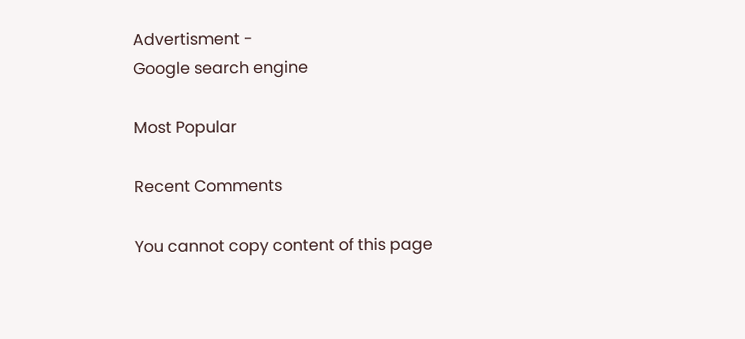Advertisment -
Google search engine

Most Popular

Recent Comments

You cannot copy content of this page